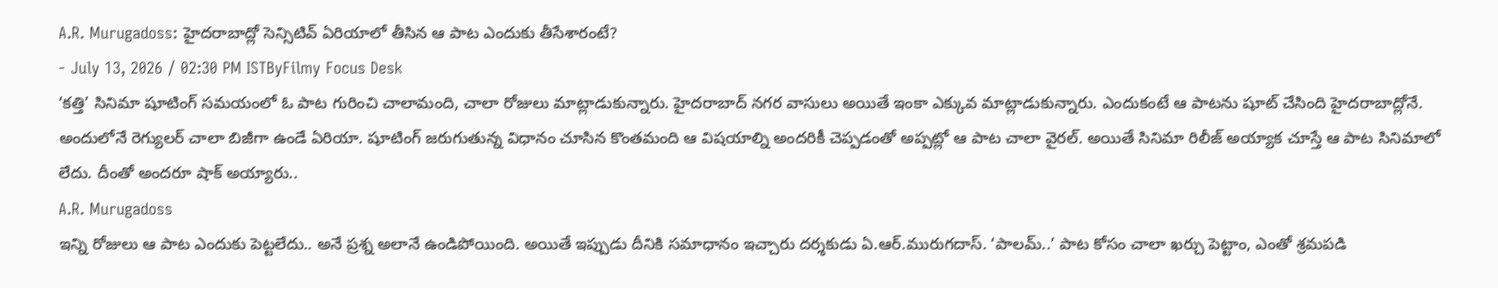A.R. Murugadoss: హైదరాబాద్లో సెన్సిటివ్ ఏరియాలో తీసిన ఆ పాట ఎందుకు తీసేశారంటే?
- July 13, 2026 / 02:30 PM ISTByFilmy Focus Desk
‘కత్తి’ సినిమా షూటింగ్ సమయంలో ఓ పాట గురించి చాలామంది, చాలా రోజులు మాట్లాడుకున్నారు. హైదరాబాద్ నగర వాసులు అయితే ఇంకా ఎక్కువ మాట్లాడుకున్నారు. ఎందుకంటే ఆ పాటను షూట్ చేసింది హైదరాబాద్లోనే. అందులోనే రెగ్యులర్ చాలా బిజీగా ఉండే ఏరియా. షూటింగ్ జరుగుతున్న విధానం చూసిన కొంతమంది ఆ విషయాల్ని అందరికీ చెప్పడంతో అప్పట్లో ఆ పాట చాలా వైరల్. అయితే సినిమా రిలీజ్ అయ్యాక చూస్తే ఆ పాట సినిమాలో లేదు. దీంతో అందరూ షాక్ అయ్యారు..
A.R. Murugadoss
ఇన్ని రోజులు ఆ పాట ఎందుకు పెట్టలేదు.. అనే ప్రశ్న అలానే ఉండిపోయింది. అయితే ఇప్పుడు దీనికి సమాధానం ఇచ్చారు దర్శకుడు ఏ.ఆర్.మురుగదాస్. ‘పాలమ్..’ పాట కోసం చాలా ఖర్చు పెట్టాం, ఎంతో శ్రమపడి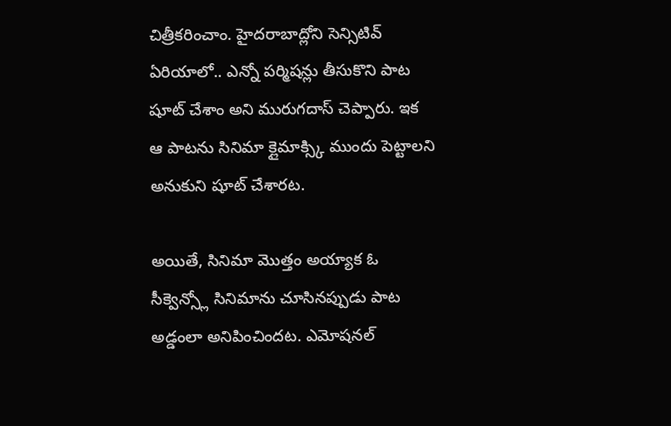చిత్రీకరించాం. హైదరాబాద్లోని సెన్సిటివ్ ఏరియాలో.. ఎన్నో పర్మిషన్లు తీసుకొని పాట షూట్ చేశాం అని మురుగదాస్ చెప్పారు. ఇక ఆ పాటను సినిమా క్లైమాక్స్కి ముందు పెట్టాలని అనుకుని షూట్ చేశారట.

అయితే, సినిమా మొత్తం అయ్యాక ఓ సీక్వెన్స్లో సినిమాను చూసినప్పుడు పాట అడ్డంలా అనిపించిందట. ఎమోషనల్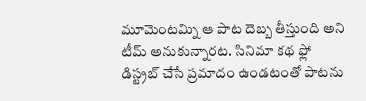మూమెంటమ్ని ఆ పాట దెబ్బ తీస్తుంది అని టీమ్ అనుకున్నారట. సినిమా కథ ఫ్లో డిస్ట్రబ్ చేసే ప్రమాదం ఉండటంతో పాటను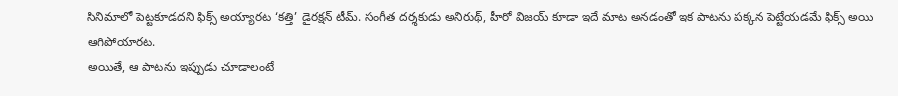సినిమాలో పెట్టకూడదని ఫిక్స్ అయ్యారట ‘కత్తి’ డైరక్షన్ టీమ్. సంగీత దర్శకుడు అనిరుథ్, హీరో విజయ్ కూడా ఇదే మాట అనడంతో ఇక పాటను పక్కన పెట్టేయడమే ఫిక్స్ అయి ఆగిపోయారట.
అయితే, ఆ పాటను ఇప్పుడు చూడాలంటే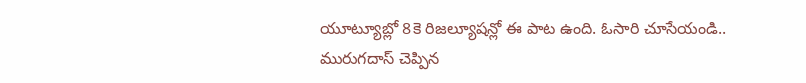యూట్యూబ్లో 8కె రిజల్యూషన్లో ఈ పాట ఉంది. ఓసారి చూసేయండి.. మురుగదాస్ చెప్పిన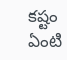కష్టం ఏంటి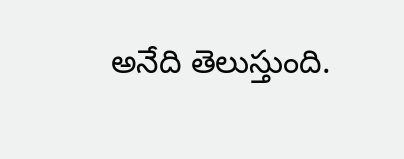అనేది తెలుస్తుంది.